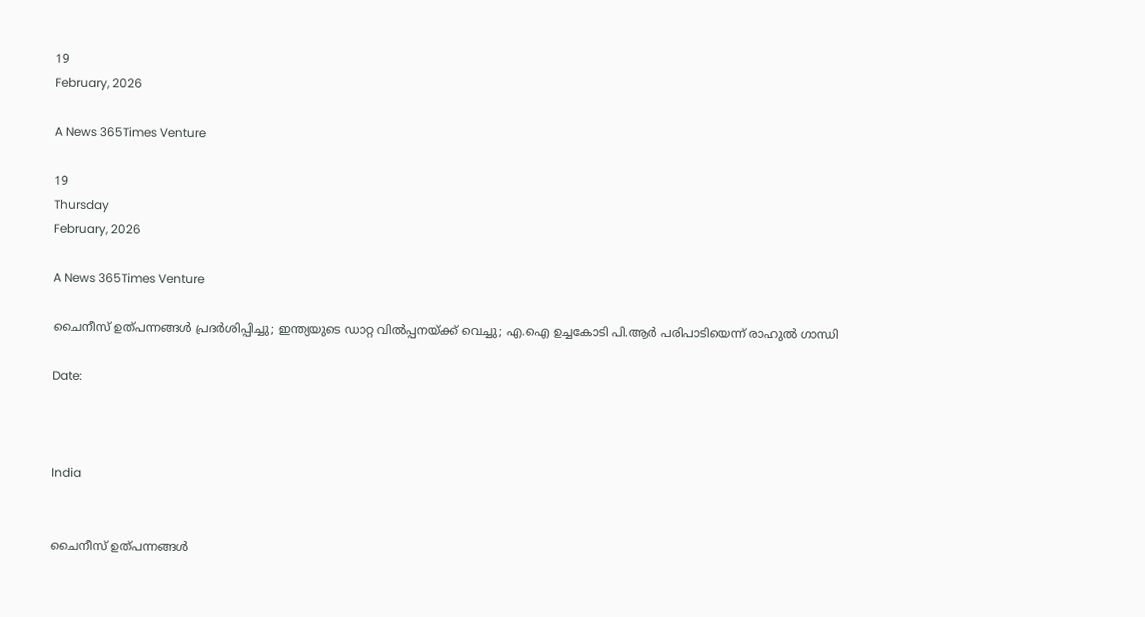19
February, 2026

A News 365Times Venture

19
Thursday
February, 2026

A News 365Times Venture

ചൈനീസ് ഉത്പന്നങ്ങള്‍ പ്രദര്‍ശിപ്പിച്ചു; ഇന്ത്യയുടെ ഡാറ്റ വില്‍പ്പനയ്ക്ക് വെച്ചു; എ.ഐ ഉച്ചകോടി പി.ആര്‍ പരിപാടിയെന്ന് രാഹുല്‍ ഗാന്ധി

Date:



India


ചൈനീസ് ഉത്പന്നങ്ങള്‍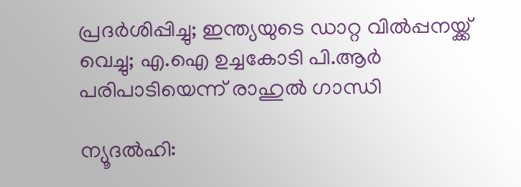പ്രദര്‍ശിപ്പിച്ചു; ഇന്ത്യയുടെ ഡാറ്റ വില്‍പ്പനയ്ക്ക് വെച്ചു; എ.ഐ ഉച്ചകോടി പി.ആര്‍ പരിപാടിയെന്ന് രാഹുല്‍ ഗാന്ധി

ന്യൂദല്‍ഹി: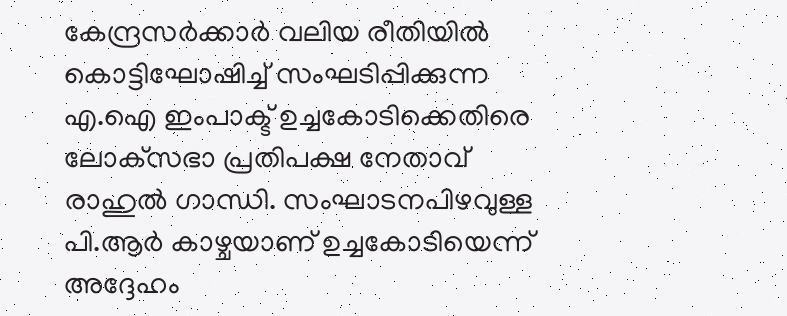കേന്ദ്രസര്‍ക്കാര്‍ വലിയ രീതിയില്‍ കൊട്ടിഘോഷിച്ച് സംഘടിപ്പിക്കുന്ന എ.ഐ ഇംപാക്ട് ഉച്ചകോടിക്കെതിരെ ലോക്‌സഭാ പ്രതിപക്ഷ നേതാവ് രാഹുല്‍ ഗാന്ധി. സംഘാടനപിഴവുള്ള പി.ആര്‍ കാഴ്ചയാണ് ഉച്ചകോടിയെന്ന് അദ്ദേഹം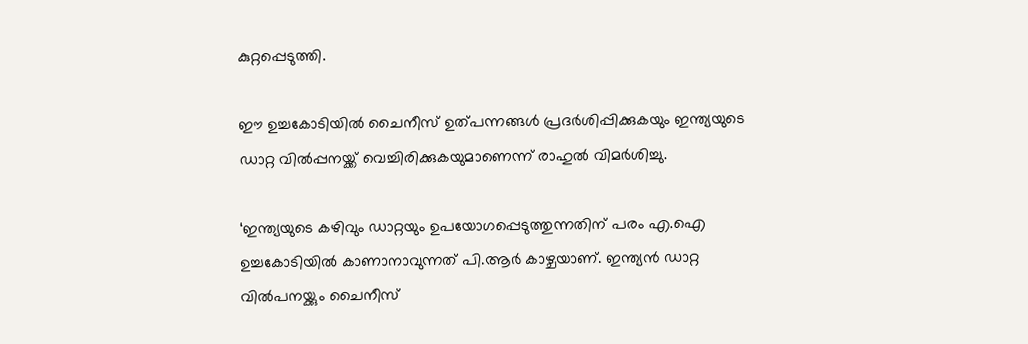കുറ്റപ്പെടുത്തി.

ഈ ഉച്ചകോടിയില്‍ ചൈനീസ് ഉത്പന്നങ്ങള്‍ പ്രദര്‍ശിപ്പിക്കുകയും ഇന്ത്യയുടെ ഡാറ്റ വില്‍പ്പനയ്ക്ക് വെച്ചിരിക്കുകയുമാണെന്ന് രാഹുല്‍ വിമര്‍ശിച്ചു.

‘ഇന്ത്യയുടെ കഴിവും ഡാറ്റയും ഉപയോഗപ്പെടുത്തുന്നതിന് പരം എ.ഐ ഉച്ചകോടിയില്‍ കാണാനാവുന്നത് പി.ആര്‍ കാഴ്ചയാണ്. ഇന്ത്യന്‍ ഡാറ്റ വില്‍പനയ്ക്കും ചൈനീസ്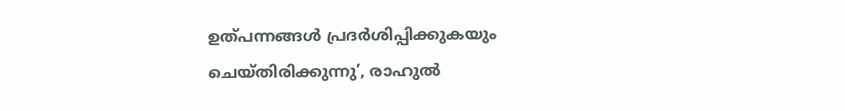ഉത്പന്നങ്ങള്‍ പ്രദര്‍ശിപ്പിക്കുകയും ചെയ്തിരിക്കുന്നു’, രാഹുല്‍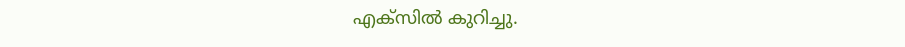എക്‌സില്‍ കുറിച്ചു.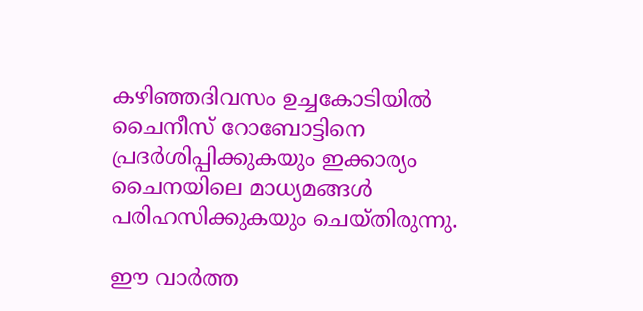കഴിഞ്ഞദിവസം ഉച്ചകോടിയില്‍ ചൈനീസ് റോബോട്ടിനെ പ്രദര്‍ശിപ്പിക്കുകയും ഇക്കാര്യം ചൈനയിലെ മാധ്യമങ്ങള്‍ പരിഹസിക്കുകയും ചെയ്തിരുന്നു.

ഈ വാര്‍ത്ത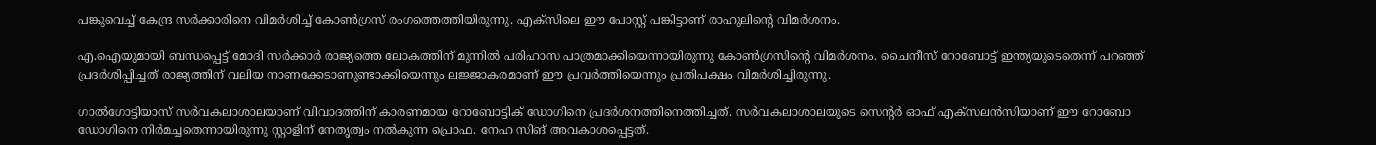പങ്കുവെച്ച് കേന്ദ്ര സര്‍ക്കാരിനെ വിമര്‍ശിച്ച് കോണ്‍ഗ്രസ് രംഗത്തെത്തിയിരുന്നു. എക്‌സിലെ ഈ പോസ്റ്റ് പങ്കിട്ടാണ് രാഹുലിന്റെ വിമര്‍ശനം.

എ.ഐയുമായി ബന്ധപ്പെട്ട് മോദി സര്‍ക്കാര്‍ രാജ്യത്തെ ലോകത്തിന് മുന്നില്‍ പരിഹാസ പാത്രമാക്കിയെന്നായിരുന്നു കോണ്‍ഗ്രസിന്റെ വിമര്‍ശനം. ചൈനീസ് റോബോട്ട് ഇന്ത്യയുടെതെന്ന് പറഞ്ഞ് പ്രദര്‍ശിപ്പിച്ചത് രാജ്യത്തിന് വലിയ നാണക്കേടാണുണ്ടാക്കിയെന്നും ലജ്ജാകരമാണ് ഈ പ്രവര്‍ത്തിയെന്നും പ്രതിപക്ഷം വിമര്‍ശിച്ചിരുന്നു.

ഗാല്‍ഗോട്ടിയാസ് സര്‍വകലാശാലയാണ് വിവാദത്തിന് കാരണമായ റോബോട്ടിക് ഡോഗിനെ പ്രദര്‍ശനത്തിനെത്തിച്ചത്. സര്‍വകലാശാലയുടെ സെന്റര്‍ ഓഫ് എക്‌സലന്‍സിയാണ് ഈ റോബോ ഡോഗിനെ നിര്‍മച്ചതെന്നായിരുന്നു സ്റ്റാളിന് നേതൃത്വം നല്‍കുന്ന പ്രൊഫ. നേഹ സിങ് അവകാശപ്പെട്ടത്.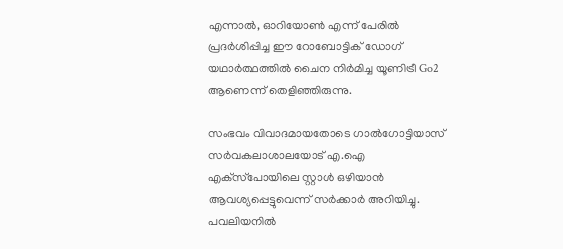എന്നാല്‍, ഓറിയോണ്‍ എന്ന് പേരില്‍ പ്രദര്‍ശിപ്പിച്ച ഈ റോബോട്ടിക് ഡോഗ് യഥാര്‍ത്ഥത്തില്‍ ചൈന നിര്‍മിച്ച യൂണിട്രീ Go2 ആണെന്ന് തെളിഞ്ഞിരുന്നു.

സംഭവം വിവാദമായതോടെ ഗാല്‍ഗോട്ടിയാസ് സര്‍വകലാശാലയോട് എ.ഐ എക്‌സ്‌പോയിലെ സ്റ്റാള്‍ ഒഴിയാന്‍ ആവശ്യപ്പെട്ടുവെന്ന് സര്‍ക്കാര്‍ അറിയിച്ചു. പവലിയനില്‍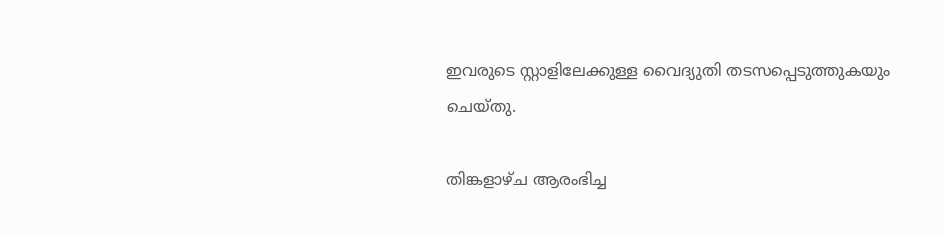ഇവരുടെ സ്റ്റാളിലേക്കുള്ള വൈദ്യുതി തടസപ്പെടുത്തുകയും ചെയ്തു.

തിങ്കളാഴ്ച ആരംഭിച്ച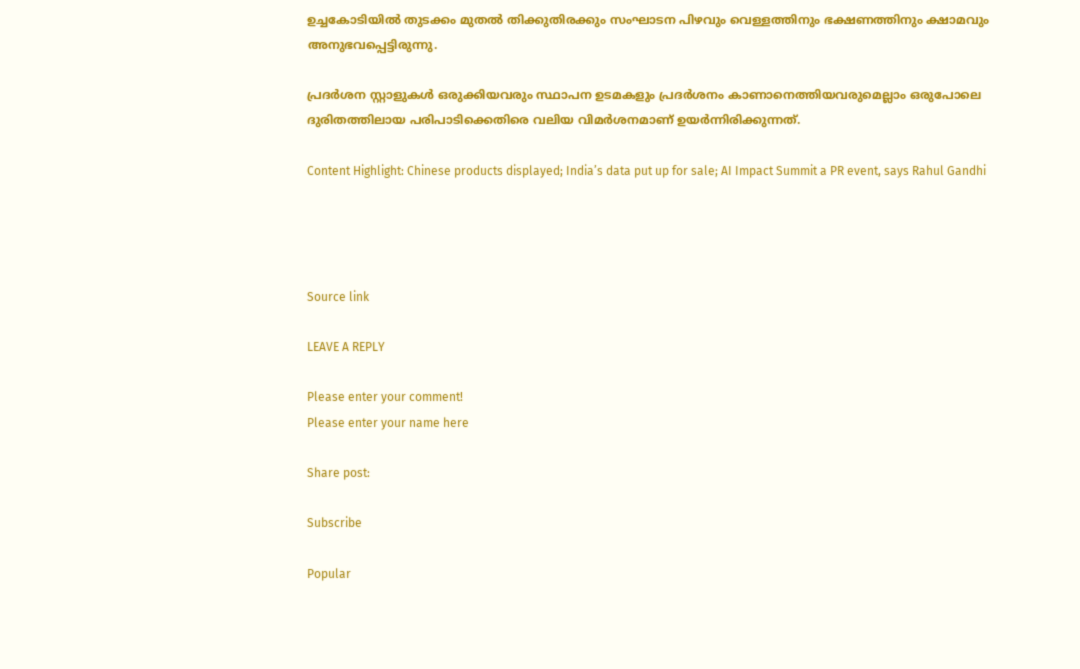ഉച്ചകോടിയില്‍ തുടക്കം മുതല്‍ തിക്കുതിരക്കും സംഘാടന പിഴവും വെള്ളത്തിനും ഭക്ഷണത്തിനും ക്ഷാമവും അനുഭവപ്പെട്ടിരുന്നു.

പ്രദര്‍ശന സ്റ്റാളുകള്‍ ഒരുക്കിയവരും സ്ഥാപന ഉടമകളും പ്രദര്‍ശനം കാണാനെത്തിയവരുമെല്ലാം ഒരുപോലെ ദുരിതത്തിലായ പരിപാടിക്കെതിരെ വലിയ വിമര്‍ശനമാണ് ഉയര്‍ന്നിരിക്കുന്നത്.

Content Highlight: Chinese products displayed; India’s data put up for sale; AI Impact Summit a PR event, says Rahul Gandhi




Source link

LEAVE A REPLY

Please enter your comment!
Please enter your name here

Share post:

Subscribe

Popular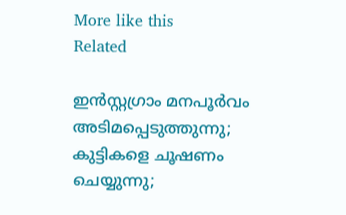More like this
Related

ഇന്‍സ്റ്റഗ്രാം മനപൂര്‍വം അടിമപ്പെടുത്തുന്നു; കുട്ടികളെ ചൂഷണം ചെയ്യുന്നു;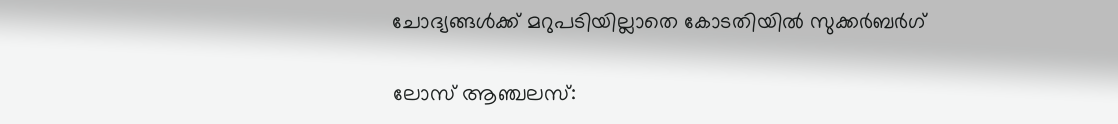ചോദ്യങ്ങള്‍ക്ക് മറുപടിയില്ലാതെ കോടതിയില്‍ സുക്കര്‍ബര്‍ഗ്

ലോസ് ആഞ്ചലസ്: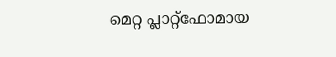മെറ്റ പ്ലാറ്റ്‌ഫോമായ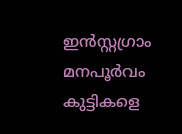ഇന്‍സ്റ്റഗ്രാം മനപൂര്‍വം കുട്ടികളെ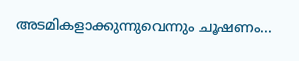അടമികളാക്കുന്നുവെന്നും ചൂഷണം...